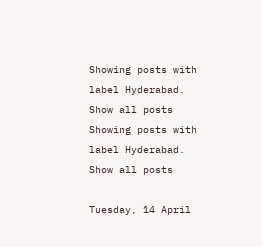Showing posts with label Hyderabad. Show all posts
Showing posts with label Hyderabad. Show all posts

Tuesday, 14 April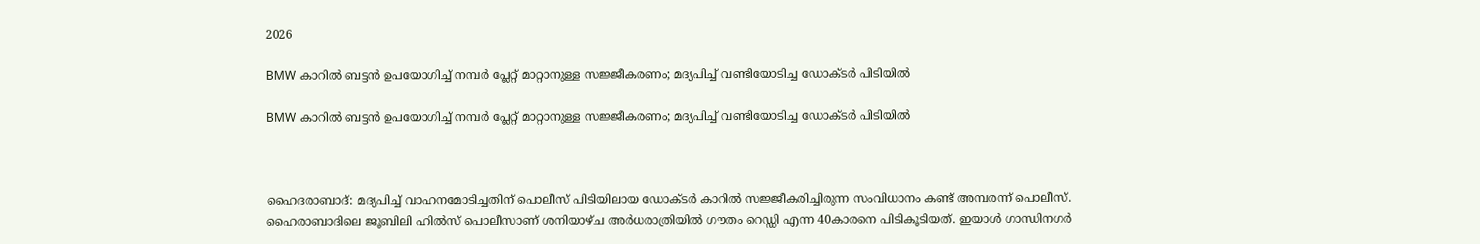2026

BMW കാറിൽ ബട്ടൻ ഉപയോഗിച്ച് നമ്പർ പ്ലേറ്റ് മാറ്റാനുള്ള സജ്ജീകരണം; മദ്യപിച്ച് വണ്ടിയോടിച്ച ഡോക്ടർ പിടിയിൽ

BMW കാറിൽ ബട്ടൻ ഉപയോഗിച്ച് നമ്പർ പ്ലേറ്റ് മാറ്റാനുള്ള സജ്ജീകരണം; മദ്യപിച്ച് വണ്ടിയോടിച്ച ഡോക്ടർ പിടിയിൽ



ഹൈദരാബാദ്: മദ്യപിച്ച് വാഹനമോടിച്ചതിന് പൊലീസ് പിടിയിലായ ഡോക്ടർ കാറിൽ സജ്ജീകരിച്ചിരുന്ന സംവിധാനം കണ്ട് അമ്പരന്ന് പൊലീസ്. ഹൈരാബാദിലെ ജൂബിലി ഹിൽസ് പൊലീസാണ് ശനിയാഴ്ച അർധരാത്രിയിൽ ഗൗതം റെഡ്ഡി എന്ന 40കാരനെ പിടികൂടിയത്. ഇയാൾ ഗാന്ധിനഗർ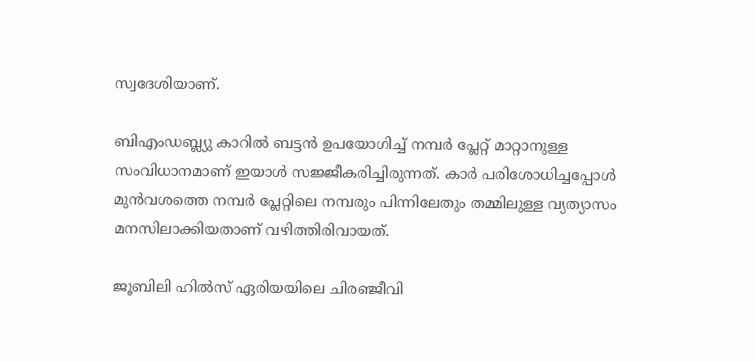സ്വദേശിയാണ്.

ബിഎംഡബ്ല്യു കാറിൽ ബട്ടൻ ഉപയോഗിച്ച് നമ്പർ പ്ലേറ്റ് മാറ്റാനുള്ള സംവിധാനമാണ് ഇയാൾ സജ്ജീകരിച്ചിരുന്നത്. കാർ പരിശോധിച്ചപ്പോൾ മുൻവശത്തെ നമ്പർ പ്ലേറ്റിലെ നമ്പരും പിന്നിലേതും തമ്മിലുള്ള വ്യത്യാസം മനസിലാക്കിയതാണ് വഴിത്തിരിവായത്.

ജൂബിലി ഹിൽസ് ഏരിയയിലെ ചിരഞ്ജീവി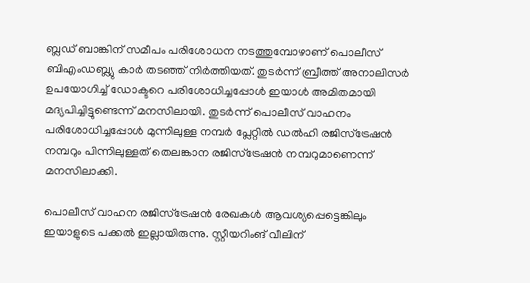ബ്ലഡ് ബാങ്കിന് സമീപം പരിശോധന നടത്തുമ്പോഴാണ് പൊലീസ് ബിഎംഡബ്ല്യു കാർ തടഞ്ഞ് നിർത്തിയത്. തുടർന്ന് ബ്രീത്ത് അനാലിസർ ഉപയോഗിച്ച് ഡോക്ടറെ പരിശോധിച്ചപ്പോൾ ഇയാൾ അമിതമായി മദ്യപിച്ചിട്ടുണ്ടെന്ന് മനസിലായി. തുടർന്ന് പൊലീസ് വാഹനം പരിശോധിച്ചപ്പോൾ മുന്നിലുള്ള നമ്പർ പ്ലേറ്റിൽ ഡൽഹി രജിസ്‌ട്രേഷൻ നമ്പറും പിന്നിലുള്ളത് തെലങ്കാന രജിസ്‌ട്രേഷൻ നമ്പറുമാണെന്ന് മനസിലാക്കി.

പൊലീസ് വാഹന രജിസ്‌ട്രേഷൻ രേഖകൾ ആവശ്യപ്പെട്ടെങ്കിലും ഇയാളുടെ പക്കൽ ഇല്ലായിരുന്നു. സ്റ്റീയറിംങ് വീലിന്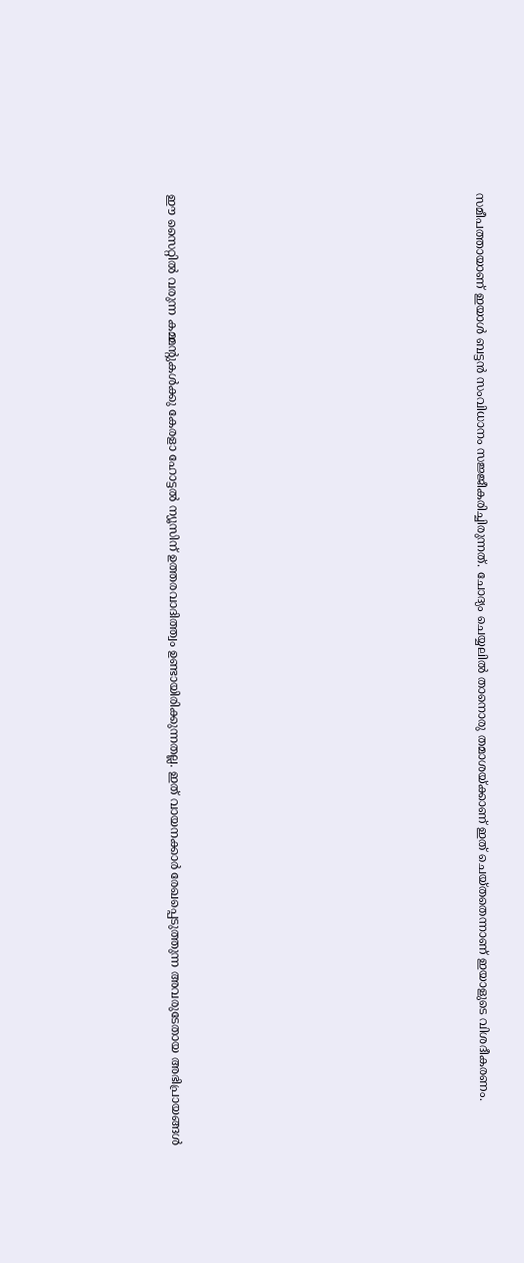സമീപത്തായാണ് ഇയാൾ ബട്ടൻ സംവിധാനം സജ്ജീകരിച്ചിരുന്നത്. ചോദ്യം ചെയ്യലിൽ താനൊരു തമാശയ്ക്കാണ് ഇത് ചെയ്തതെന്നാണ് ഇയാളുടെ വിശദീകരണം.













ഈ സൈറ്റിൽ വരുന്ന കമ്മന്റുകൾക്കു കേരളാ ഹോട്ടൽ ന്യൂസിന് ഉത്തരവാദിത്ത്വം ഉണ്ടായിരിക്കുന്നതല്ല. ഇത് വായനക്കാർ രേഖപ്പെടുത്തുന്ന അവരുടേതായ അഭിപ്രായങ്ങൾ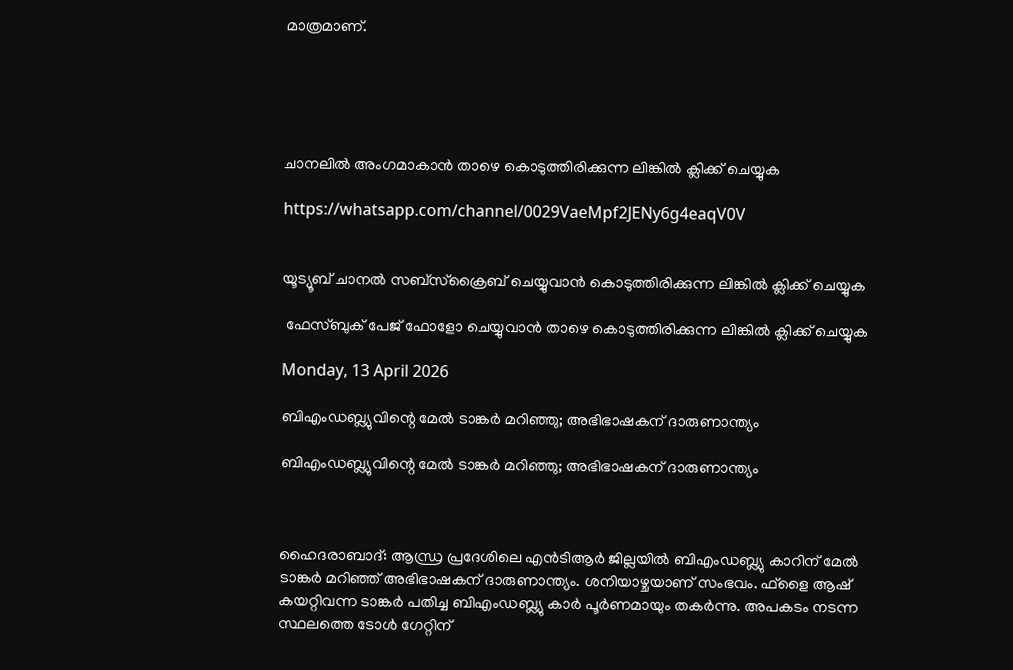മാത്രമാണ്.





ചാനലിൽ അംഗമാകാൻ താഴെ കൊടുത്തിരിക്കുന്ന ലിങ്കിൽ ക്ലിക്ക് ചെയ്യുക

https://whatsapp.com/channel/0029VaeMpf2JENy6g4eaqV0V


യൂട്യൂബ് ചാനൽ സബ്സ്ക്രൈബ് ചെയ്യുവാൻ കൊടുത്തിരിക്കുന്ന ലിങ്കിൽ ക്ലിക്ക് ചെയ്യുക

 ഫേസ്ബുക് പേജ് ഫോളോ ചെയ്യുവാൻ താഴെ കൊടുത്തിരിക്കുന്ന ലിങ്കിൽ ക്ലിക്ക് ചെയ്യുക

Monday, 13 April 2026

ബിഎംഡബ്ല്യുവിന്റെ മേൽ ടാങ്കർ മറിഞ്ഞു; അഭിഭാഷകന് ദാരുണാന്ത്യം

ബിഎംഡബ്ല്യുവിന്റെ മേൽ ടാങ്കർ മറിഞ്ഞു; അഭിഭാഷകന് ദാരുണാന്ത്യം



ഹൈദരാബാദ്: ആന്ധ്ര പ്രദേശിലെ എൻടിആർ ജില്ലയിൽ ബിഎംഡബ്ല്യു കാറിന് മേൽ ടാങ്കർ മറിഞ്ഞ് അഭിഭാഷകന് ദാരുണാന്ത്യം. ശനിയാഴ്ചയാണ് സംഭവം. ഫ്‌ളൈ ആഷ് കയറ്റിവന്ന ടാങ്കർ പതിച്ച ബിഎംഡബ്ല്യു കാർ പൂർണമായും തകർന്നു. അപകടം നടന്ന സ്ഥലത്തെ ടോൾ ഗേറ്റിന്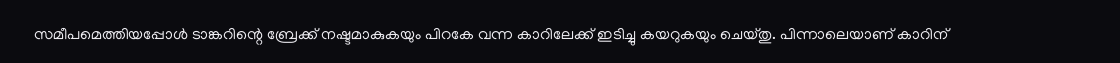സമീപമെത്തിയപ്പോൾ ടാങ്കറിന്റെ ബ്രേക്ക് നഷ്ടമാകുകയും പിറകേ വന്ന കാറിലേക്ക് ഇടിച്ചു കയറുകയും ചെയ്തു. പിന്നാലെയാണ് കാറിന്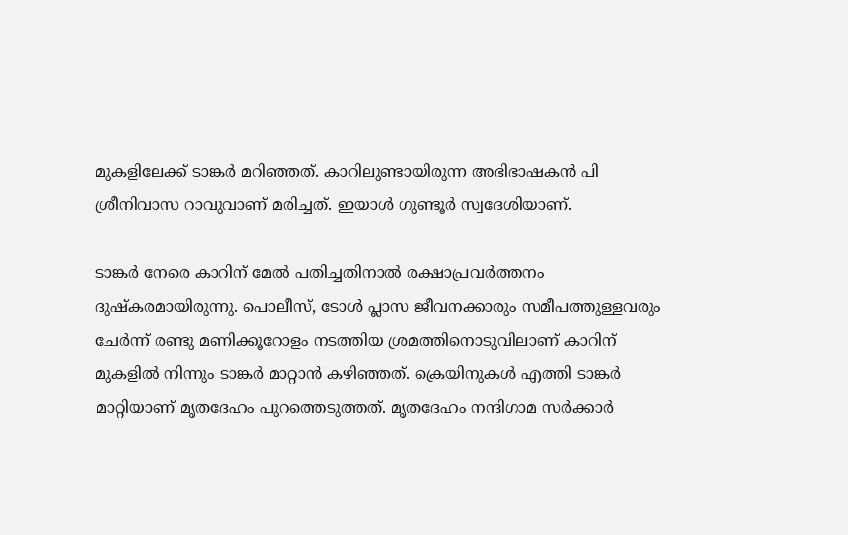മുകളിലേക്ക് ടാങ്കർ മറിഞ്ഞത്. കാറിലുണ്ടായിരുന്ന അഭിഭാഷകൻ പി ശ്രീനിവാസ റാവുവാണ് മരിച്ചത്. ഇയാൾ ഗുണ്ടൂർ സ്വദേശിയാണ്.

ടാങ്കർ നേരെ കാറിന് മേൽ പതിച്ചതിനാൽ രക്ഷാപ്രവർത്തനം ദുഷ്‌കരമായിരുന്നു. പൊലീസ്, ടോൾ പ്ലാസ ജീവനക്കാരും സമീപത്തുള്ളവരും ചേർന്ന് രണ്ടു മണിക്കൂറോളം നടത്തിയ ശ്രമത്തിനൊടുവിലാണ് കാറിന് മുകളിൽ നിന്നും ടാങ്കർ മാറ്റാൻ കഴിഞ്ഞത്. ക്രെയിനുകൾ എത്തി ടാങ്കർ മാറ്റിയാണ് മൃതദേഹം പുറത്തെടുത്തത്. മൃതദേഹം നന്ദിഗാമ സർക്കാർ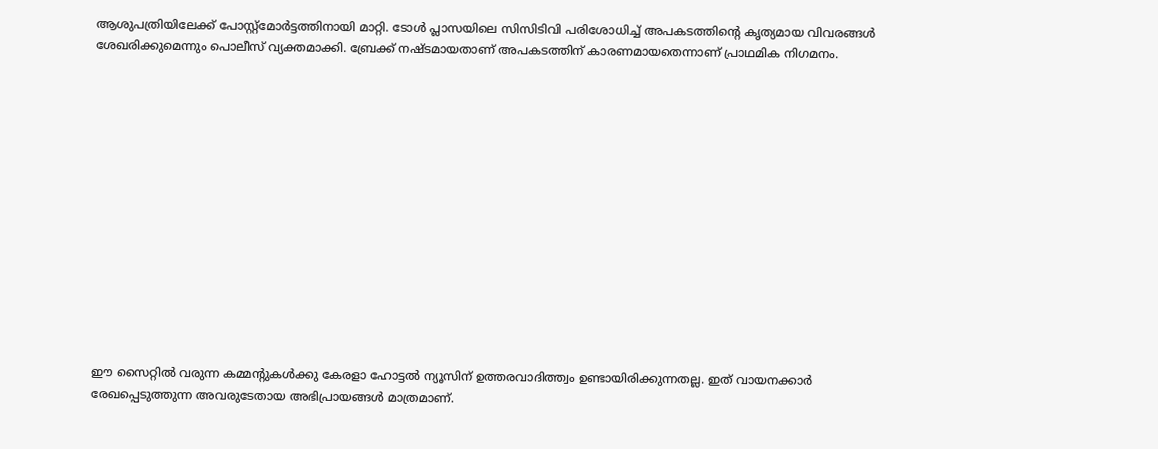ആശുപത്രിയിലേക്ക് പോസ്റ്റ്‌മോർട്ടത്തിനായി മാറ്റി. ടോൾ പ്ലാസയിലെ സിസിടിവി പരിശോധിച്ച് അപകടത്തിന്റെ കൃത്യമായ വിവരങ്ങൾ ശേഖരിക്കുമെന്നും പൊലീസ് വ്യക്തമാക്കി. ബ്രേക്ക് നഷ്ടമായതാണ് അപകടത്തിന് കാരണമായതെന്നാണ് പ്രാഥമിക നിഗമനം.














ഈ സൈറ്റിൽ വരുന്ന കമ്മന്റുകൾക്കു കേരളാ ഹോട്ടൽ ന്യൂസിന് ഉത്തരവാദിത്ത്വം ഉണ്ടായിരിക്കുന്നതല്ല. ഇത് വായനക്കാർ രേഖപ്പെടുത്തുന്ന അവരുടേതായ അഭിപ്രായങ്ങൾ മാത്രമാണ്.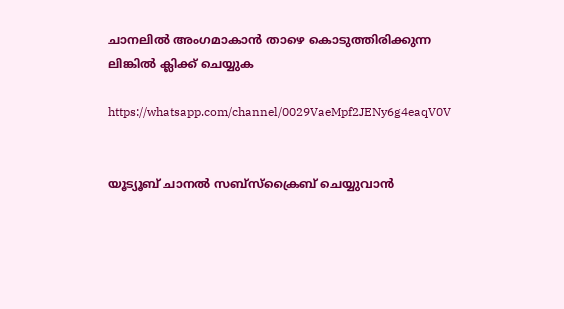ചാനലിൽ അംഗമാകാൻ താഴെ കൊടുത്തിരിക്കുന്ന ലിങ്കിൽ ക്ലിക്ക് ചെയ്യുക

https://whatsapp.com/channel/0029VaeMpf2JENy6g4eaqV0V


യൂട്യൂബ് ചാനൽ സബ്സ്ക്രൈബ് ചെയ്യുവാൻ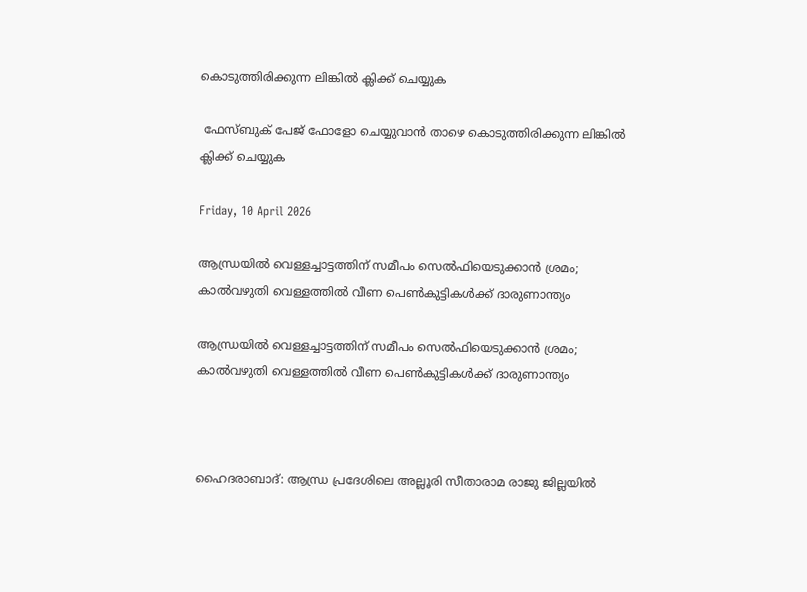കൊടുത്തിരിക്കുന്ന ലിങ്കിൽ ക്ലിക്ക് ചെയ്യുക

 ഫേസ്ബുക് പേജ് ഫോളോ ചെയ്യുവാൻ താഴെ കൊടുത്തിരിക്കുന്ന ലിങ്കിൽ ക്ലിക്ക് ചെയ്യുക

Friday, 10 April 2026

ആന്ധ്രയിൽ വെള്ളച്ചാട്ടത്തിന് സമീപം സെൽഫിയെടുക്കാൻ ശ്രമം; കാൽവഴുതി വെള്ളത്തിൽ വീണ പെൺകുട്ടികൾക്ക് ദാരുണാന്ത്യം

ആന്ധ്രയിൽ വെള്ളച്ചാട്ടത്തിന് സമീപം സെൽഫിയെടുക്കാൻ ശ്രമം; കാൽവഴുതി വെള്ളത്തിൽ വീണ പെൺകുട്ടികൾക്ക് ദാരുണാന്ത്യം



ഹൈദരാബാദ്: ആന്ധ്ര പ്രദേശിലെ അല്ലൂരി സീതാരാമ രാജു ജില്ലയിൽ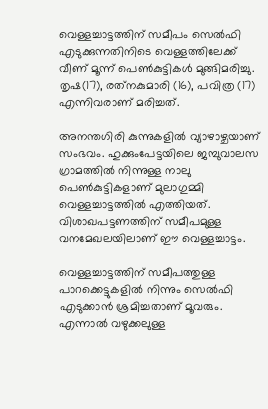വെള്ളച്ചാട്ടത്തിന് സമീപം സെൽഫി എടുക്കുന്നതിനിടെ വെള്ളത്തിലേക്ക് വീണ് മൂന്ന് പെൺകുട്ടികൾ മുങ്ങിമരിച്ചു. തൃഷ(17), രത്‌നകുമാരി (16), പവിത്ര (17) എന്നിവരാണ് മരിച്ചത്.

അനന്തഗിരി കുന്നുകളിൽ വ്യാഴാഴ്ചയാണ് സംഭവം. ഹുക്കുംപേട്ടയിലെ ജമ്പുവാലസ ഗ്രാമത്തിൽ നിന്നുള്ള നാലു പെൺകുട്ടികളാണ് മുലാഗുമ്മി വെള്ളച്ചാട്ടത്തിൽ എത്തിയത്. വിശാഖപട്ടണത്തിന് സമീപമുള്ള വനമേഖലയിലാണ് ഈ വെള്ളച്ചാട്ടം.

വെള്ളച്ചാട്ടത്തിന് സമീപത്തുള്ള പാറക്കെട്ടുകളിൽ നിന്നും സെൽഫി എടുക്കാൻ ശ്രമിച്ചതാണ് മൂവരും. എന്നാൽ വഴുക്കലുള്ള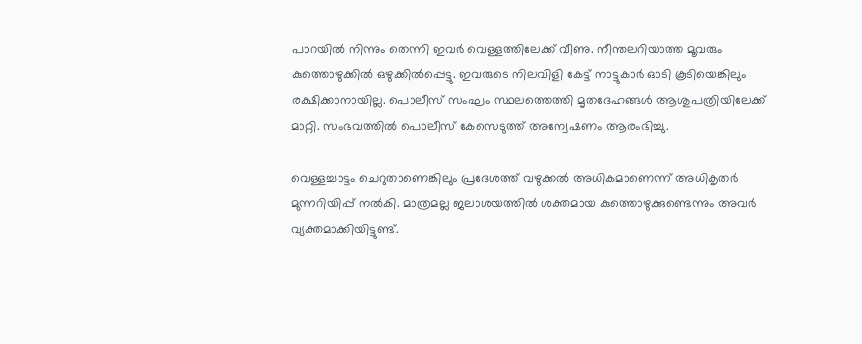പാറയിൽ നിന്നും തെന്നി ഇവർ വെള്ളത്തിലേക്ക് വീണു. നീന്തലറിയാത്ത മൂവരും കുത്തൊഴുക്കിൽ ഒഴുക്കിൽപ്പെട്ടു. ഇവരുടെ നിലവിളി കേട്ട് നാട്ടുകാർ ഓടി കൂടിയെങ്കിലും രക്ഷിക്കാനായില്ല. പൊലീസ് സംഘം സ്ഥലത്തെത്തി മൃതദേഹങ്ങൾ ആശുപത്രിയിലേക്ക് മാറ്റി. സംഭവത്തിൽ പൊലീസ് കേസെടുത്ത് അന്വേഷണം ആരംഭിച്ചു.

വെള്ളച്ചാട്ടം ചെറുതാണെങ്കിലും പ്രദേശത്ത് വഴുക്കൽ അധികമാണെന്ന് അധികൃതർ മുന്നറിയിപ്പ് നൽകി. മാത്രമല്ല ജലാശയത്തിൽ ശക്തമായ കുത്തൊഴുക്കുണ്ടെന്നും അവർ വ്യക്തമാക്കിയിട്ടുണ്ട്.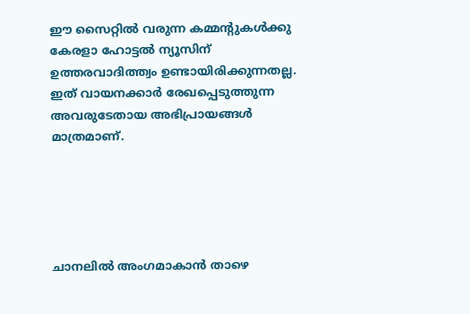ഈ സൈറ്റിൽ വരുന്ന കമ്മന്റുകൾക്കു കേരളാ ഹോട്ടൽ ന്യൂസിന് ഉത്തരവാദിത്ത്വം ഉണ്ടായിരിക്കുന്നതല്ല. ഇത് വായനക്കാർ രേഖപ്പെടുത്തുന്ന അവരുടേതായ അഭിപ്രായങ്ങൾ മാത്രമാണ്.





ചാനലിൽ അംഗമാകാൻ താഴെ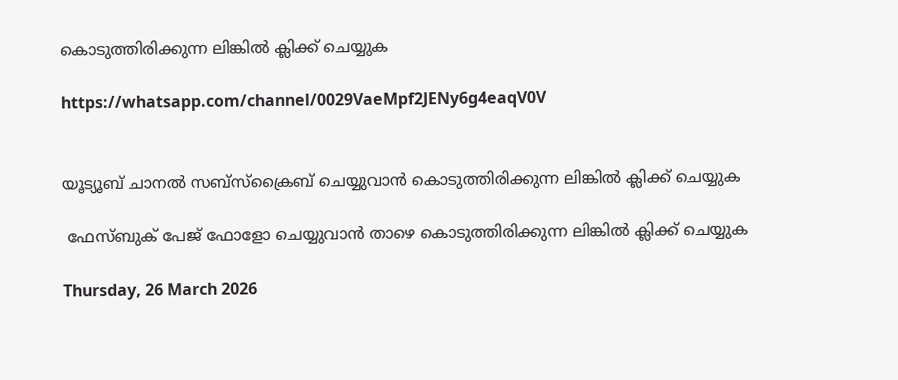കൊടുത്തിരിക്കുന്ന ലിങ്കിൽ ക്ലിക്ക് ചെയ്യുക

https://whatsapp.com/channel/0029VaeMpf2JENy6g4eaqV0V


യൂട്യൂബ് ചാനൽ സബ്സ്ക്രൈബ് ചെയ്യുവാൻ കൊടുത്തിരിക്കുന്ന ലിങ്കിൽ ക്ലിക്ക് ചെയ്യുക

 ഫേസ്ബുക് പേജ് ഫോളോ ചെയ്യുവാൻ താഴെ കൊടുത്തിരിക്കുന്ന ലിങ്കിൽ ക്ലിക്ക് ചെയ്യുക

Thursday, 26 March 2026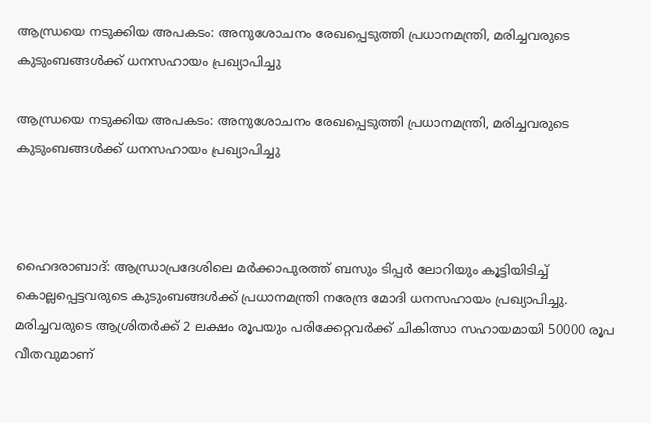ആന്ധ്രയെ നടുക്കിയ അപകടം: അനുശോചനം രേഖപ്പെടുത്തി പ്രധാനമന്ത്രി, മരിച്ചവരുടെ കുടുംബങ്ങൾക്ക് ധനസഹായം പ്രഖ്യാപിച്ചു

ആന്ധ്രയെ നടുക്കിയ അപകടം: അനുശോചനം രേഖപ്പെടുത്തി പ്രധാനമന്ത്രി, മരിച്ചവരുടെ കുടുംബങ്ങൾക്ക് ധനസഹായം പ്രഖ്യാപിച്ചു



ഹൈദരാബാദ്: ആന്ധ്രാപ്രദേശിലെ മർക്കാപുരത്ത് ബസും ടിപ്പർ ലോറിയും കൂട്ടിയിടിച്ച് കൊല്ലപ്പെട്ടവരുടെ കുടുംബങ്ങൾക്ക് പ്രധാനമന്ത്രി നരേന്ദ്ര മോദി ധനസഹായം പ്രഖ്യാപിച്ചു. മരിച്ചവരുടെ ആശ്രിതർക്ക് 2 ലക്ഷം രൂപയും പരിക്കേറ്റവർക്ക് ചികിത്സാ സഹായമായി 50000 രൂപ വീതവുമാണ്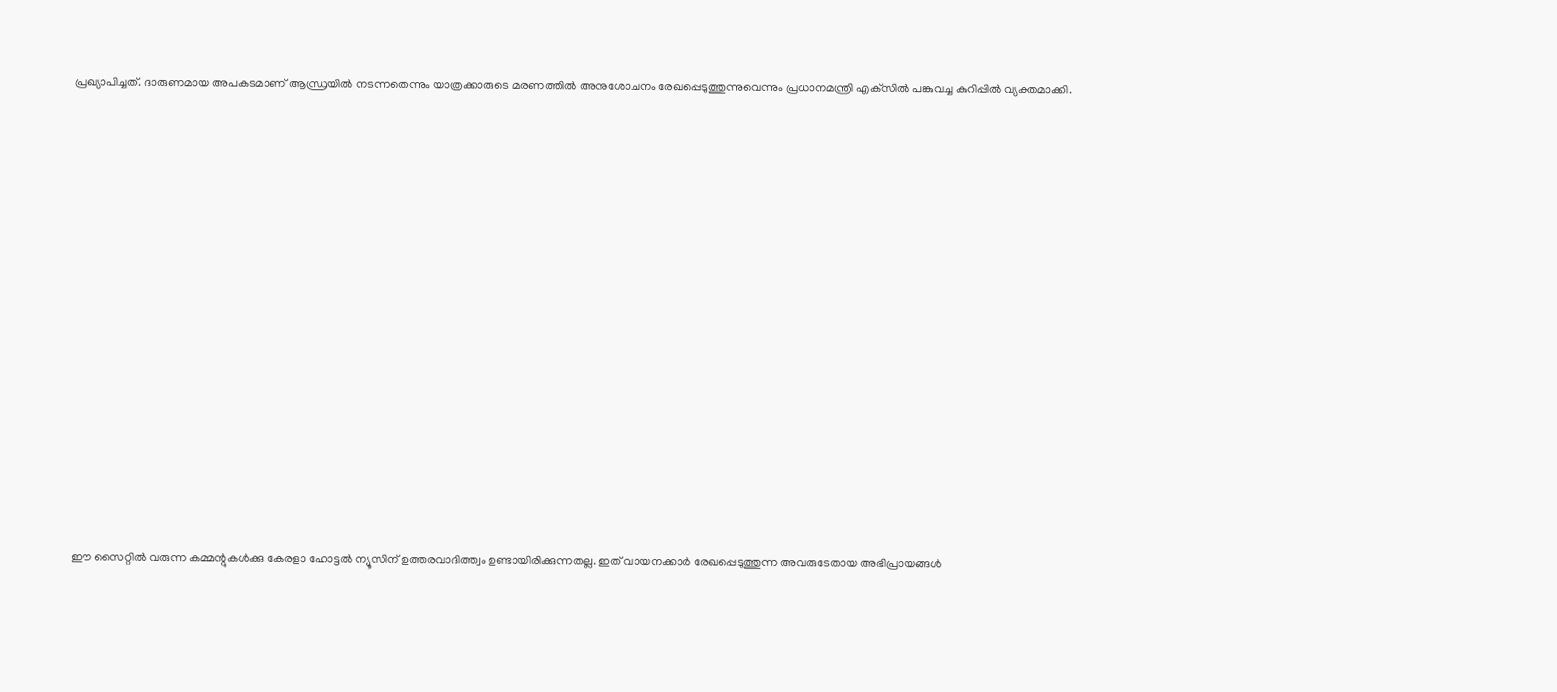പ്രഖ്യാപിച്ചത്. ദാരുണമായ അപകടമാണ് ആന്ധ്രയിൽ നടന്നതെന്നും യാത്രക്കാരുടെ മരണത്തിൽ അനുശോചനം രേഖപ്പെടുത്തുന്നുവെന്നും പ്രധാനമന്ത്രി എക്‌സിൽ പങ്കുവച്ച കുറിപ്പിൽ വ്യക്തമാക്കി.

















ഈ സൈറ്റിൽ വരുന്ന കമ്മന്റുകൾക്കു കേരളാ ഹോട്ടൽ ന്യൂസിന് ഉത്തരവാദിത്ത്വം ഉണ്ടായിരിക്കുന്നതല്ല. ഇത് വായനക്കാർ രേഖപ്പെടുത്തുന്ന അവരുടേതായ അഭിപ്രായങ്ങൾ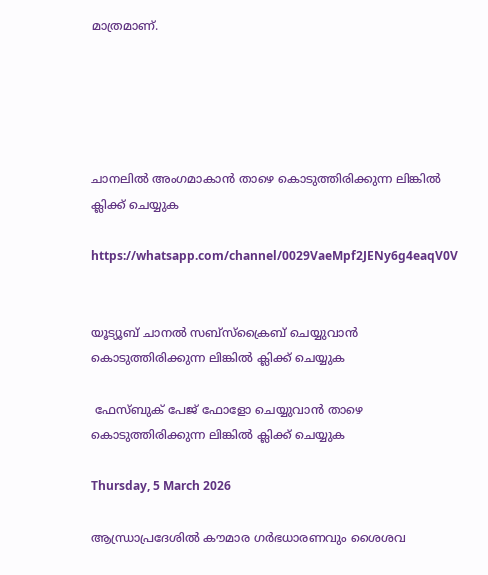മാത്രമാണ്.





ചാനലിൽ അംഗമാകാൻ താഴെ കൊടുത്തിരിക്കുന്ന ലിങ്കിൽ ക്ലിക്ക് ചെയ്യുക

https://whatsapp.com/channel/0029VaeMpf2JENy6g4eaqV0V


യൂട്യൂബ് ചാനൽ സബ്സ്ക്രൈബ് ചെയ്യുവാൻ കൊടുത്തിരിക്കുന്ന ലിങ്കിൽ ക്ലിക്ക് ചെയ്യുക

 ഫേസ്ബുക് പേജ് ഫോളോ ചെയ്യുവാൻ താഴെ കൊടുത്തിരിക്കുന്ന ലിങ്കിൽ ക്ലിക്ക് ചെയ്യുക

Thursday, 5 March 2026

ആന്ധ്രാപ്രദേശിൽ കൗമാര ഗർഭധാരണവും ശൈശവ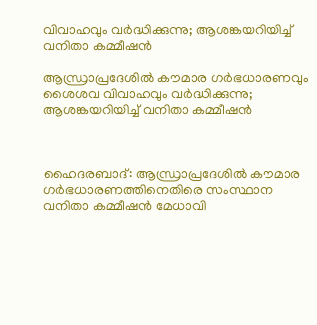വിവാഹവും വർദ്ധിക്കുന്നു; ആശങ്കയറിയിച്ച് വനിതാ കമ്മീഷൻ

ആന്ധ്രാപ്രദേശിൽ കൗമാര ഗർഭധാരണവും ശൈശവ വിവാഹവും വർദ്ധിക്കുന്നു; ആശങ്കയറിയിച്ച് വനിതാ കമ്മീഷൻ



ഹൈദരബാദ്: ആന്ധ്രാപ്രദേശിൽ കൗമാര ഗർഭധാരണത്തിനെതിരെ സംസ്ഥാന വനിതാ കമ്മീഷൻ മേധാവി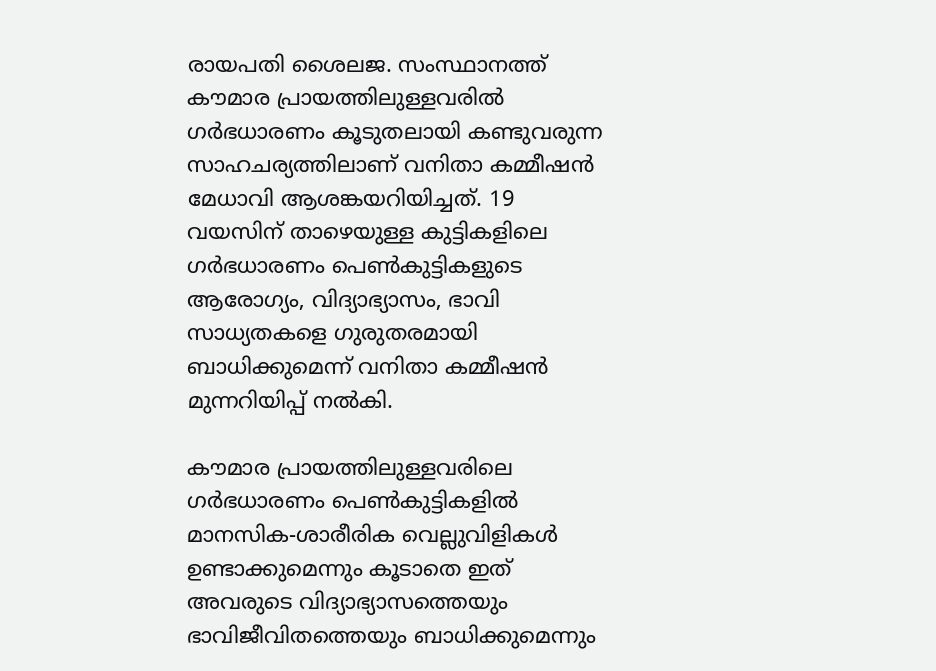രായപതി ശൈലജ. സംസ്ഥാനത്ത് കൗമാര പ്രായത്തിലുള്ളവരിൽ ഗർഭധാരണം കൂടുതലായി കണ്ടുവരുന്ന സാഹചര്യത്തിലാണ് വനിതാ കമ്മീഷൻ മേധാവി ആശങ്കയറിയിച്ചത്. 19 വയസിന് താഴെയുള്ള കുട്ടികളിലെ ഗർഭധാരണം പെൺകുട്ടികളുടെ ആരോഗ്യം, വിദ്യാഭ്യാസം, ഭാവി സാധ്യതകളെ ഗുരുതരമായി ബാധിക്കുമെന്ന് വനിതാ കമ്മീഷൻ മുന്നറിയിപ്പ് നൽകി.

കൗമാര പ്രായത്തിലുള്ളവരിലെ ഗർഭധാരണം പെൺകുട്ടികളിൽ മാനസിക-ശാരീരിക വെല്ലുവിളികൾ ഉണ്ടാക്കുമെന്നും കൂടാതെ ഇത് അവരുടെ വിദ്യാഭ്യാസത്തെയും ഭാവിജീവിതത്തെയും ബാധിക്കുമെന്നും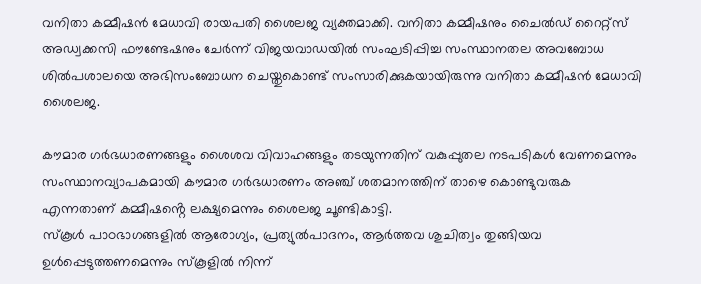വനിതാ കമ്മീഷൻ മേധാവി രായപതി ശൈലജ വ്യക്തമാക്കി. വനിതാ കമ്മീഷനും ചൈൽഡ് റൈറ്റ്സ് അഡ്വക്കസി ഫൗണ്ടേഷനും ചേർന്ന് വിജയവാഡയിൽ സംഘടിപ്പിച്ച സംസ്ഥാനതല അവബോധ ശിൽപശാലയെ അഭിസംബോധന ചെയ്തുകൊണ്ട് സംസാരിക്കുകയായിരുന്നു വനിതാ കമ്മീഷൻ മേധാവി ശൈലജ.

കൗമാര ഗർഭധാരണങ്ങളും ശൈശവ വിവാഹങ്ങളും തടയുന്നതിന് വകുപ്പുതല നടപടികൾ വേണമെന്നും സംസ്ഥാനവ്യാപകമായി കൗമാര ഗർഭധാരണം അഞ്ച് ശതമാനത്തിന് താഴെ കൊണ്ടുവരുക എന്നതാണ് കമ്മീഷൻ്റെ ലക്ഷ്യമെന്നും ശൈലജ ചൂണ്ടികാട്ടി.
സ്കൂൾ പാഠഭാഗങ്ങളിൽ ആരോഗ്യം, പ്രത്യുൽപാദനം, ആർത്തവ ശുചിത്വം തുങ്ങിയവ ഉൾപ്പെടുത്തണമെന്നും സ്കൂളിൽ നിന്ന്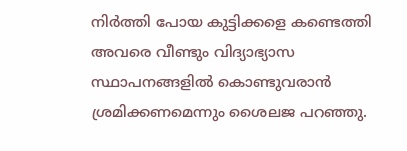നിർത്തി പോയ കുട്ടിക്കളെ കണ്ടെത്തി അവരെ വീണ്ടും വിദ്യാഭ്യാസ സ്ഥാപനങ്ങളിൽ കൊണ്ടുവരാൻ ശ്രമിക്കണമെന്നും ശൈലജ പറഞ്ഞു.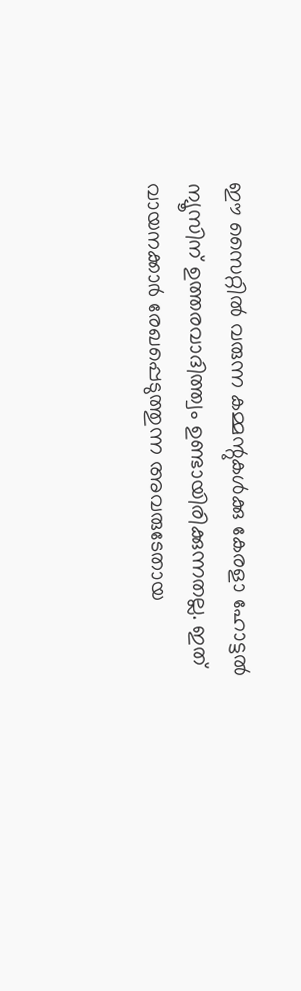ഈ സൈറ്റിൽ വരുന്ന കമ്മന്റുകൾക്കു കേരളാ ഹോട്ടൽ ന്യൂസിന് ഉത്തരവാദിത്ത്വം ഉണ്ടായിരിക്കുന്നതല്ല. ഇത് വായനക്കാർ രേഖപ്പെടുത്തുന്ന അവരുടേതായ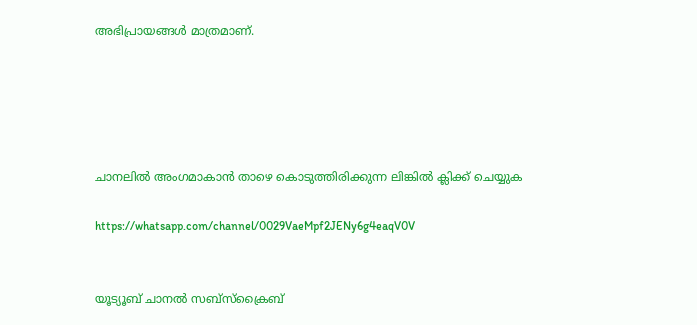അഭിപ്രായങ്ങൾ മാത്രമാണ്.





ചാനലിൽ അംഗമാകാൻ താഴെ കൊടുത്തിരിക്കുന്ന ലിങ്കിൽ ക്ലിക്ക് ചെയ്യുക

https://whatsapp.com/channel/0029VaeMpf2JENy6g4eaqV0V


യൂട്യൂബ് ചാനൽ സബ്സ്ക്രൈബ്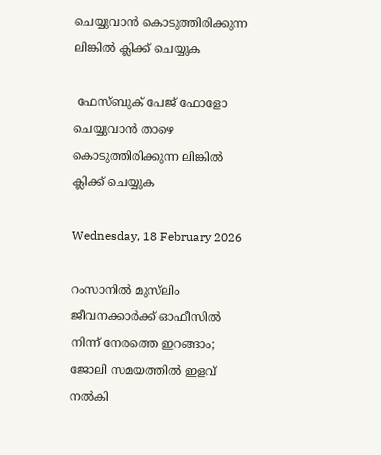ചെയ്യുവാൻ കൊടുത്തിരിക്കുന്ന ലിങ്കിൽ ക്ലിക്ക് ചെയ്യുക

 ഫേസ്ബുക് പേജ് ഫോളോ ചെയ്യുവാൻ താഴെ കൊടുത്തിരിക്കുന്ന ലിങ്കിൽ ക്ലിക്ക് ചെയ്യുക

Wednesday, 18 February 2026

റംസാനില്‍ മുസ്‌ലിം ജീവനക്കാർക്ക് ഓഫീസിൽ നിന്ന് നേരത്തെ ഇറങ്ങാം; ജോലി സമയത്തിൽ ഇളവ് നൽകി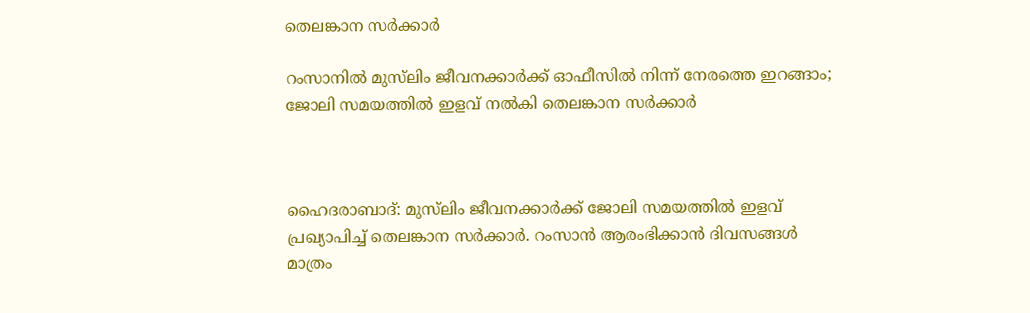തെലങ്കാന സർക്കാർ

റംസാനില്‍ മുസ്‌ലിം ജീവനക്കാർക്ക് ഓഫീസിൽ നിന്ന് നേരത്തെ ഇറങ്ങാം; ജോലി സമയത്തിൽ ഇളവ് നൽകി തെലങ്കാന സർക്കാർ



ഹൈദരാബാദ്: മുസ്‌ലിം ജീവനക്കാര്‍ക്ക് ജോലി സമയത്തില്‍ ഇളവ് പ്രഖ്യാപിച്ച് തെലങ്കാന സര്‍ക്കാര്‍. റംസാന്‍ ആരംഭിക്കാന്‍ ദിവസങ്ങള്‍ മാത്രം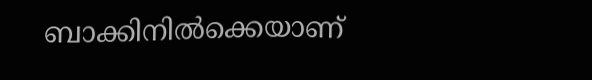ബാക്കിനില്‍ക്കെയാണ്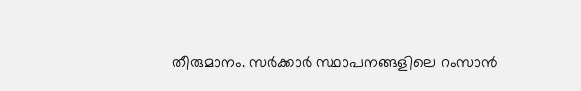തീരുമാനം. സര്‍ക്കാര്‍ സ്ഥാപനങ്ങളിലെ റംസാന്‍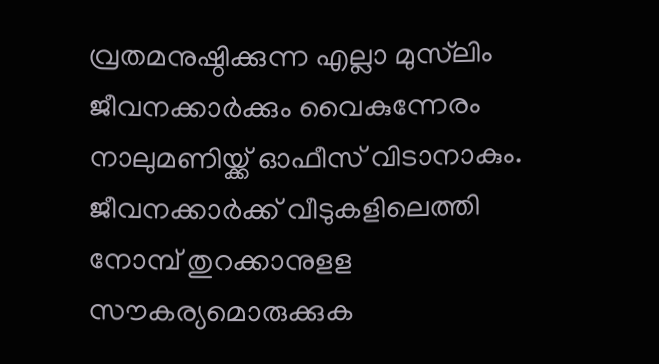വ്രതമനുഷ്ഠിക്കുന്ന എല്ലാ മുസ്‌ലിം ജീവനക്കാര്‍ക്കും വൈകുന്നേരം നാലുമണിയ്ക്ക് ഓഫീസ് വിടാനാകും. ജീവനക്കാര്‍ക്ക് വീടുകളിലെത്തി നോമ്പ് തുറക്കാനുളള സൗകര്യമൊരുക്കുക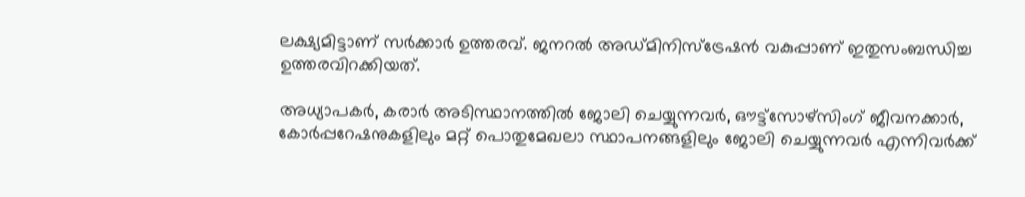ലക്ഷ്യമിട്ടാണ് സര്‍ക്കാര്‍ ഉത്തരവ്. ജനറല്‍ അഡ്മിനിസ്‌ട്രേഷന്‍ വകുപ്പാണ് ഇതുസംബന്ധിച്ച ഉത്തരവിറക്കിയത്.

അധ്യാപകര്‍, കരാര്‍ അടിസ്ഥാനത്തില്‍ ജോലി ചെയ്യുന്നവര്‍, ഔട്ട്‌സോഴ്‌സിംഗ് ജീവനക്കാര്‍, കോര്‍പ്പറേഷനുകളിലും മറ്റ് പൊതുമേഖലാ സ്ഥാപനങ്ങളിലും ജോലി ചെയ്യുന്നവര്‍ എന്നിവര്‍ക്ക്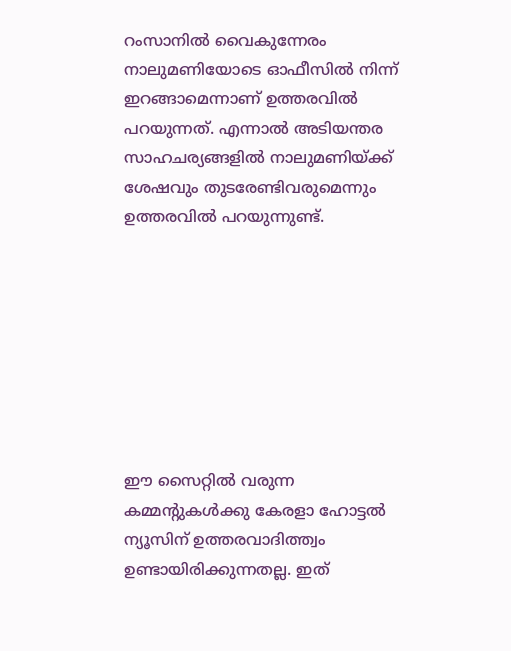റംസാനില്‍ വൈകുന്നേരം നാലുമണിയോടെ ഓഫീസില്‍ നിന്ന് ഇറങ്ങാമെന്നാണ് ഉത്തരവില്‍ പറയുന്നത്. എന്നാല്‍ അടിയന്തര സാഹചര്യങ്ങളില്‍ നാലുമണിയ്ക്ക് ശേഷവും തുടരേണ്ടിവരുമെന്നും ഉത്തരവില്‍ പറയുന്നുണ്ട്.








ഈ സൈറ്റിൽ വരുന്ന കമ്മന്റുകൾക്കു കേരളാ ഹോട്ടൽ ന്യൂസിന് ഉത്തരവാദിത്ത്വം ഉണ്ടായിരിക്കുന്നതല്ല. ഇത്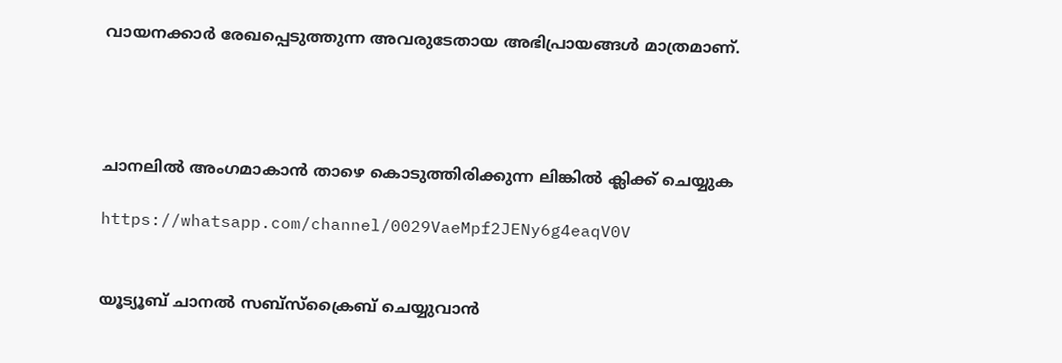വായനക്കാർ രേഖപ്പെടുത്തുന്ന അവരുടേതായ അഭിപ്രായങ്ങൾ മാത്രമാണ്.




ചാനലിൽ അംഗമാകാൻ താഴെ കൊടുത്തിരിക്കുന്ന ലിങ്കിൽ ക്ലിക്ക് ചെയ്യുക

https://whatsapp.com/channel/0029VaeMpf2JENy6g4eaqV0V


യൂട്യൂബ് ചാനൽ സബ്സ്ക്രൈബ് ചെയ്യുവാൻ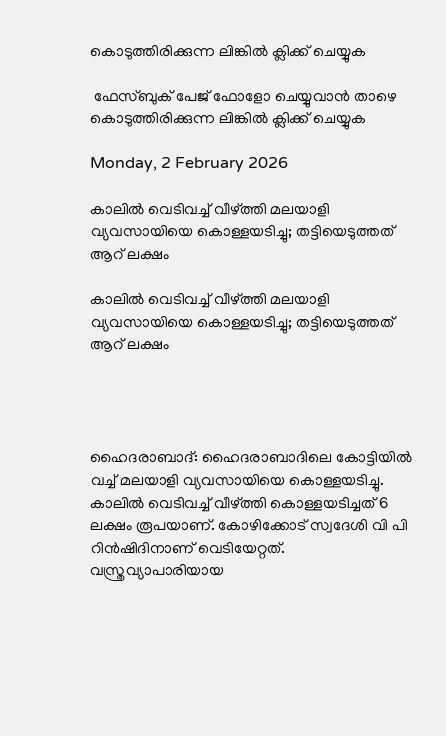കൊടുത്തിരിക്കുന്ന ലിങ്കിൽ ക്ലിക്ക് ചെയ്യുക

 ഫേസ്ബുക് പേജ് ഫോളോ ചെയ്യുവാൻ താഴെ കൊടുത്തിരിക്കുന്ന ലിങ്കിൽ ക്ലിക്ക് ചെയ്യുക

Monday, 2 February 2026

കാലിൽ വെടിവച്ച് വീഴ്ത്തി മലയാളി വ്യവസായിയെ കൊള്ളയടിച്ചു; തട്ടിയെടുത്തത് ആറ് ലക്ഷം

കാലിൽ വെടിവച്ച് വീഴ്ത്തി മലയാളി വ്യവസായിയെ കൊള്ളയടിച്ചു; തട്ടിയെടുത്തത് ആറ് ലക്ഷം




ഹൈദരാബാദ്: ഹൈദരാബാദിലെ കോട്ടിയിൽ വച്ച് മലയാളി വ്യവസായിയെ കൊള്ളയടിച്ചു. കാലിൽ വെടിവച്ച് വീഴ്ത്തി കൊള്ളയടിച്ചത് 6 ലക്ഷം രൂപയാണ്. കോഴിക്കോട് സ്വദേശി വി പി റിൻഷിദിനാണ് വെടിയേറ്റത്. വസ്ത്രവ്യാപാരിയായ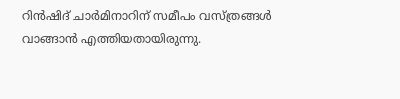റിൻഷിദ് ചാർമിനാറിന് സമീപം വസ്ത്രങ്ങൾ വാങ്ങാൻ എത്തിയതായിരുന്നു.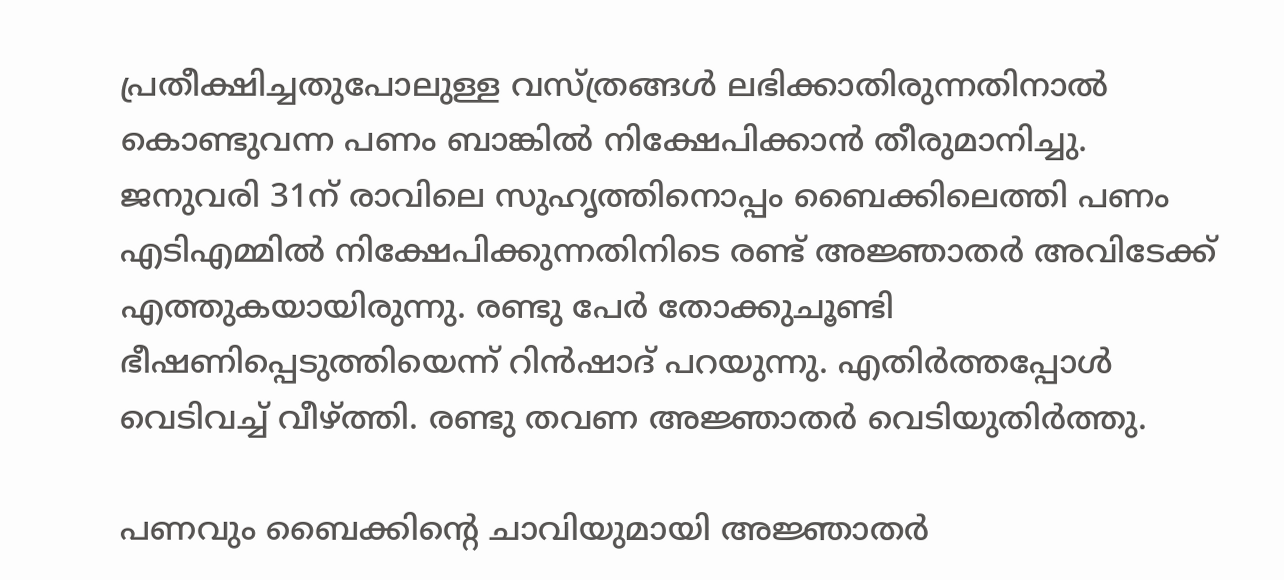പ്രതീക്ഷിച്ചതുപോലുള്ള വസ്ത്രങ്ങൾ ലഭിക്കാതിരുന്നതിനാൽ കൊണ്ടുവന്ന പണം ബാങ്കിൽ നിക്ഷേപിക്കാൻ തീരുമാനിച്ചു. ജനുവരി 31ന് രാവിലെ സുഹൃത്തിനൊപ്പം ബൈക്കിലെത്തി പണം എടിഎമ്മിൽ നിക്ഷേപിക്കുന്നതിനിടെ രണ്ട് അജ്ഞാതർ അവിടേക്ക് എത്തുകയായിരുന്നു. രണ്ടു പേ‍ർ തോക്കുചൂണ്ടി ഭീഷണിപ്പെടുത്തിയെന്ന് റിൻഷാദ് പറയുന്നു. എതിർത്തപ്പോൾ വെടിവച്ച് വീഴ്ത്തി. രണ്ടു തവണ അജ്ഞാതർ വെടിയുതിർത്തു.

പണവും ബൈക്കിന്‍റെ ചാവിയുമായി അജ്ഞാതർ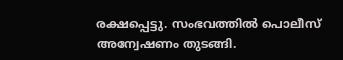രക്ഷപ്പെട്ടു. സംഭവത്തിൽ പൊലീസ് അന്വേഷണം തുടങ്ങി.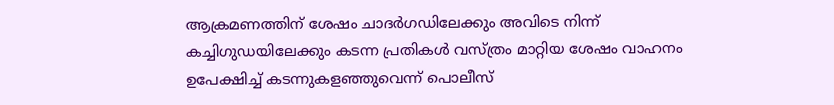ആക്രമണത്തിന് ശേഷം ചാദർഗഡിലേക്കും അവിടെ നിന്ന് കച്ചിഗുഡയിലേക്കും കടന്ന പ്രതികൾ വസ്ത്രം മാറ്റിയ ശേഷം വാഹനം ഉപേക്ഷിച്ച് കടന്നുകളഞ്ഞുവെന്ന് പൊലീസ്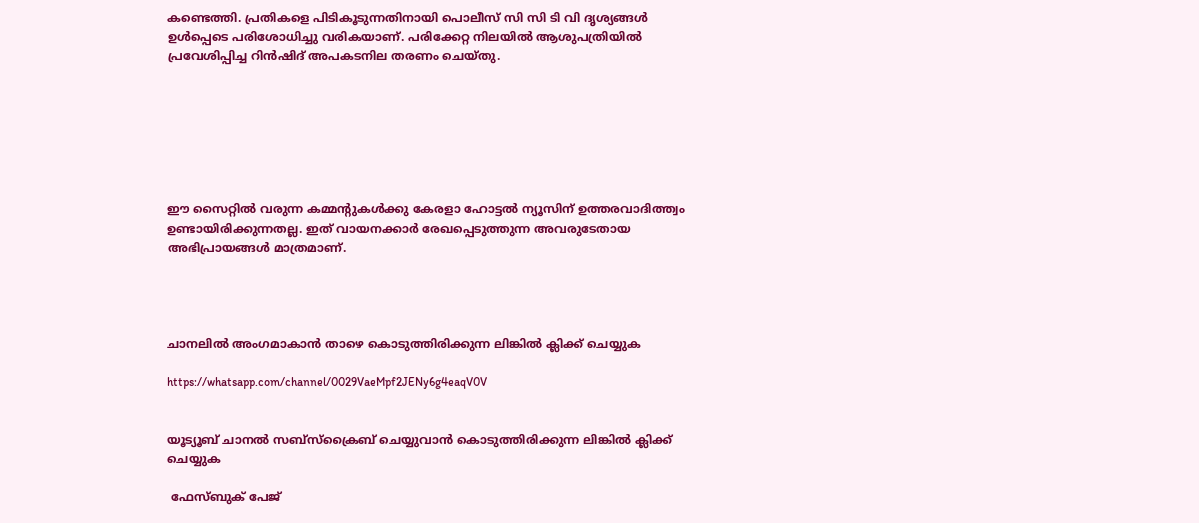കണ്ടെത്തി. പ്രതികളെ പിടികൂടുന്നതിനായി പൊലീസ് സി സി ടി വി ദൃശ്യങ്ങൾ ഉൾപ്പെടെ പരിശോധിച്ചു വരികയാണ്. പരിക്കേറ്റ നിലയിൽ ആശുപത്രിയിൽ പ്രവേശിപ്പിച്ച റിൻഷിദ് അപകടനില തരണം ചെയ്തു.







ഈ സൈറ്റിൽ വരുന്ന കമ്മന്റുകൾക്കു കേരളാ ഹോട്ടൽ ന്യൂസിന് ഉത്തരവാദിത്ത്വം ഉണ്ടായിരിക്കുന്നതല്ല. ഇത് വായനക്കാർ രേഖപ്പെടുത്തുന്ന അവരുടേതായ അഭിപ്രായങ്ങൾ മാത്രമാണ്.




ചാനലിൽ അംഗമാകാൻ താഴെ കൊടുത്തിരിക്കുന്ന ലിങ്കിൽ ക്ലിക്ക് ചെയ്യുക

https://whatsapp.com/channel/0029VaeMpf2JENy6g4eaqV0V


യൂട്യൂബ് ചാനൽ സബ്സ്ക്രൈബ് ചെയ്യുവാൻ കൊടുത്തിരിക്കുന്ന ലിങ്കിൽ ക്ലിക്ക് ചെയ്യുക

 ഫേസ്ബുക് പേജ്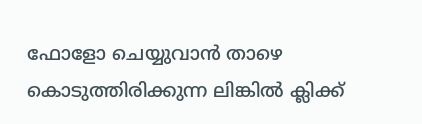ഫോളോ ചെയ്യുവാൻ താഴെ കൊടുത്തിരിക്കുന്ന ലിങ്കിൽ ക്ലിക്ക്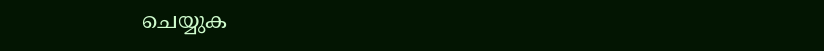ചെയ്യുക